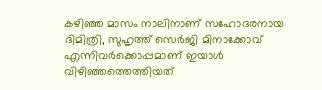കഴിഞ്ഞ മാസം നാലിനാണ് സഹോദരനായ ദിമിത്രി, സുഹൃത്ത് സെർജി മിനാക്കോവ് എന്നിവർക്കൊപ്പമാണ് ഇയാൾ വിഴിഞ്ഞത്തെത്തിയത്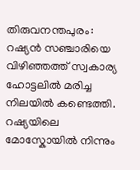തിരുവനന്തപുരം: റഷ്യൻ സഞ്ചാരിയെ വിഴിഞ്ഞത്ത് സ്വകാര്യ ഹോട്ടലിൽ മരിച്ച നിലയിൽ കണ്ടെത്തി. റഷ്യയിലെ മോസ്കോയിൽ നിന്നും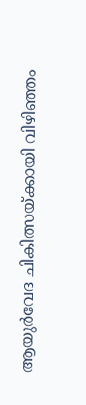ആയുർവേദ ചികിത്സയ്ക്കായി വിഴിഞ്ഞം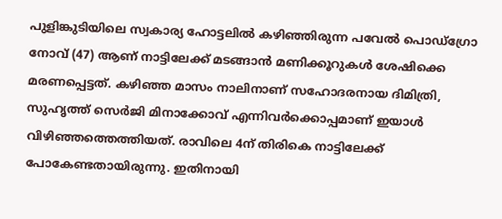പുളിങ്കുടിയിലെ സ്വകാര്യ ഹോട്ടലിൽ കഴിഞ്ഞിരുന്ന പവേൽ പൊഡ്ഗ്രോ നോവ് (47) ആണ് നാട്ടിലേക്ക് മടങ്ങാൻ മണിക്കൂറുകൾ ശേഷിക്കെ മരണപ്പെട്ടത്. കഴിഞ്ഞ മാസം നാലിനാണ് സഹോദരനായ ദിമിത്രി, സുഹൃത്ത് സെർജി മിനാക്കോവ് എന്നിവർക്കൊപ്പമാണ് ഇയാൾ വിഴിഞ്ഞത്തെത്തിയത്. രാവിലെ 4ന് തിരികെ നാട്ടിലേക്ക് പോകേണ്ടതായിരുന്നു. ഇതിനായി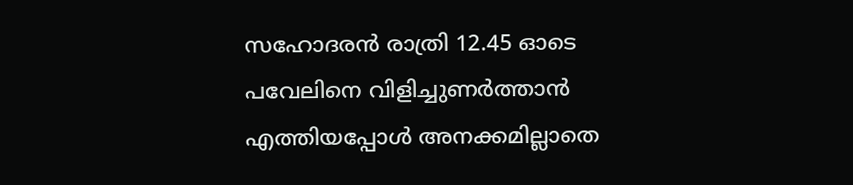സഹോദരൻ രാത്രി 12.45 ഓടെ പവേലിനെ വിളിച്ചുണർത്താൻ എത്തിയപ്പോൾ അനക്കമില്ലാതെ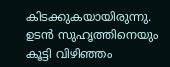കിടക്കുകയായിരുന്നു.
ഉടൻ സുഹൃത്തിനെയും കൂട്ടി വിഴിഞ്ഞം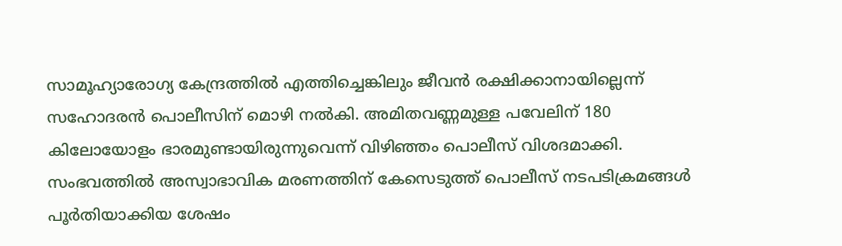സാമൂഹ്യാരോഗ്യ കേന്ദ്രത്തിൽ എത്തിച്ചെങ്കിലും ജീവൻ രക്ഷിക്കാനായില്ലെന്ന് സഹോദരൻ പൊലീസിന് മൊഴി നൽകി. അമിതവണ്ണമുള്ള പവേലിന് 180 കിലോയോളം ഭാരമുണ്ടായിരുന്നുവെന്ന് വിഴിഞ്ഞം പൊലീസ് വിശദമാക്കി. സംഭവത്തിൽ അസ്വാഭാവിക മരണത്തിന് കേസെടുത്ത് പൊലീസ് നടപടിക്രമങ്ങൾ പൂർതിയാക്കിയ ശേഷം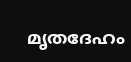മൃതദേഹം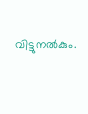വിട്ടുനൽകും.